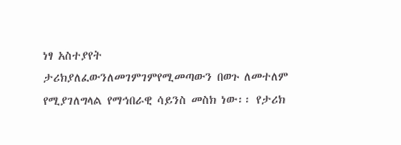ነፃ አስተያየት
ታሪክያለፈውንለመገምገምየሚመጣውን በወጉ ለመተለም የሚያገለግላል የማኅበራዊ ሳይንስ መስክ ነው፡፡ የታሪክ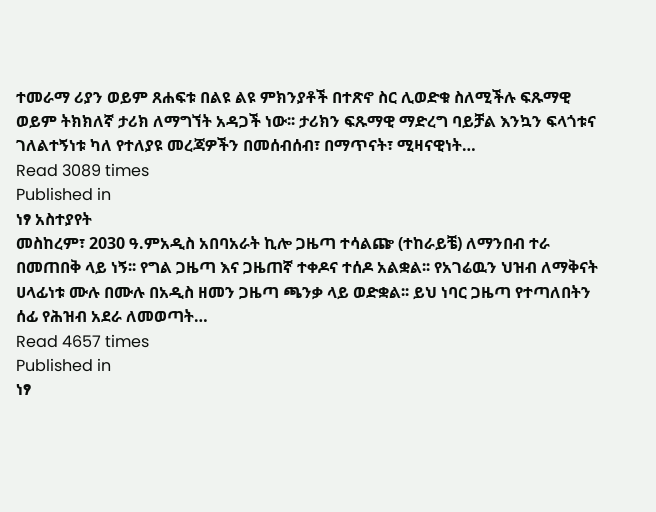ተመራማ ሪያን ወይም ጸሐፍቱ በልዩ ልዩ ምክንያቶች በተጽኖ ስር ሊወድቁ ስለሚችሉ ፍጹማዊ ወይም ትክክለኛ ታሪክ ለማግኘት አዳጋች ነው፡፡ ታሪክን ፍጹማዊ ማድረግ ባይቻል እንኳን ፍላጎቱና ገለልተኝነቱ ካለ የተለያዩ መረጃዎችን በመሰብሰብ፣ በማጥናት፣ ሚዛናዊነት…
Read 3089 times
Published in
ነፃ አስተያየት
መስከረም፣ 2030 ዓ.ምአዲስ አበባአራት ኪሎ ጋዜጣ ተሳልጬ (ተከራይቼ) ለማንበብ ተራ በመጠበቅ ላይ ነኝ፡፡ የግል ጋዜጣ እና ጋዜጠኛ ተቀዶና ተሰዶ አልቋል፡፡ የአገሬዉን ህዝብ ለማቅናት ሀላፊነቱ ሙሉ በሙሉ በአዲስ ዘመን ጋዜጣ ጫንቃ ላይ ወድቋል፡፡ ይህ ነባር ጋዜጣ የተጣለበትን ሰፊ የሕዝብ አደራ ለመወጣት…
Read 4657 times
Published in
ነፃ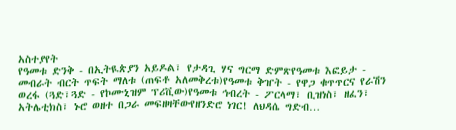አስተያየት
የዓመቱ ድንቅ - በኢትዪጵያን አይዶል፣ የታዳጊ ሃና ግርማ ድምጽየዓመቱ እፎይታ - መብራት ብርት ጥፍት ማለቱ (ጠፍቶ አለመቅረቱ)የዓመቱ ቅዠት - የዋጋ ቁጥጥርና የራሽን ወረፋ (ጓድ፣ጓድ - የኮሙኒዝም ፕሪቪው)የዓመቱ ኅብረት - ፖርላማ፣ ቢዝነስ፣ ዘፈን፣ አትሌቲክስ፣ ኑሮ ወዘተ በጋራ መፍዘዛቸውየዘንድሮ ነገር! ለህዳሴ ግድብ…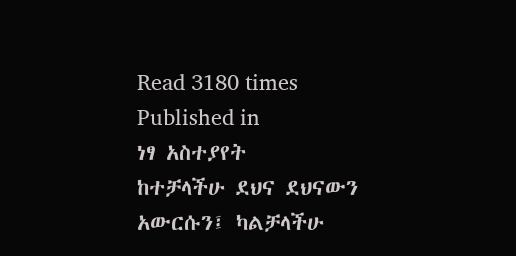Read 3180 times
Published in
ነፃ አስተያየት
ከተቻላችሁ ደህና ደህናውን አውርሱን፤ ካልቻላችሁ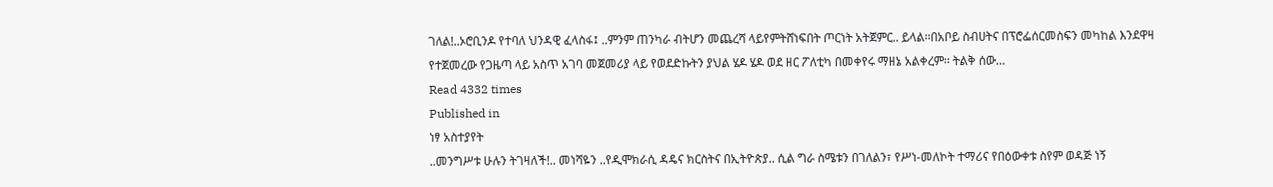ገለል!..ኦሮቢንዶ የተባለ ህንዳዊ ፈላስፋ፤ ..ምንም ጠንካራ ብትሆን መጨረሻ ላይየምትሸነፍበት ጦርነት አትጀምር.. ይላል፡፡በአቦይ ስብሀትና በፕሮፌሰርመስፍን መካከል እንደዋዛ የተጀመረው የጋዜጣ ላይ አስጥ አገባ መጀመሪያ ላይ የወደድኩትን ያህል ሄዶ ሄዶ ወደ ዘር ፖለቲካ በመቀየሩ ማዘኔ አልቀረም፡፡ ትልቅ ሰው…
Read 4332 times
Published in
ነፃ አስተያየት
..መንግሥቱ ሁሉን ትገዛለች!.. መነሻዬን ..የዲሞክራሲ ዳዴና ክርስትና በኢትዮጵያ.. ሲል ግራ ስሜቱን በገለልን፣ የሥነ-መለኮት ተማሪና የበዕውቀቱ ስየም ወዳጅ ነኝ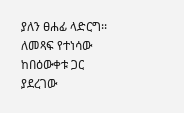ያለን ፀሐፊ ላድርግ፡፡ ለመጻፍ የተነሳው ከበዕውቀቱ ጋር ያደረገው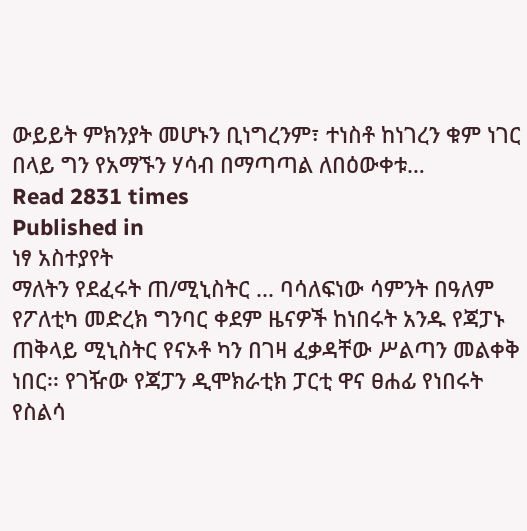ውይይት ምክንያት መሆኑን ቢነግረንም፣ ተነስቶ ከነገረን ቁም ነገር በላይ ግን የአማኙን ሃሳብ በማጣጣል ለበዕውቀቱ…
Read 2831 times
Published in
ነፃ አስተያየት
ማለትን የደፈሩት ጠ/ሚኒስትር ... ባሳለፍነው ሳምንት በዓለም የፖለቲካ መድረክ ግንባር ቀደም ዜናዎች ከነበሩት አንዱ የጃፓኑ ጠቅላይ ሚኒስትር የናኦቶ ካን በገዛ ፈቃዳቸው ሥልጣን መልቀቅ ነበር፡፡ የገዥው የጃፓን ዲሞክራቲክ ፓርቲ ዋና ፀሐፊ የነበሩት የስልሳ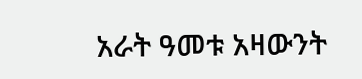አራት ዓመቱ አዛውንት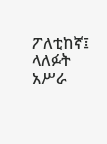ፖለቲከኛ፤ ላለፉት አሥራ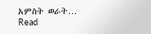አምስት ወራት…
Read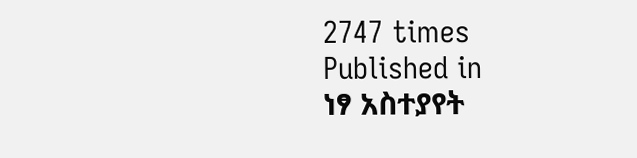2747 times
Published in
ነፃ አስተያየት